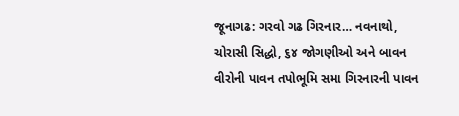જૂનાગઢ: ગરવો ગઢ ગિરનાર… નવનાથો, ચોરાસી સિદ્ધો, ૬૪ જોગણીઓ અને બાવન વીરોની પાવન તપોભૂમિ સમા ગિરનારની પાવન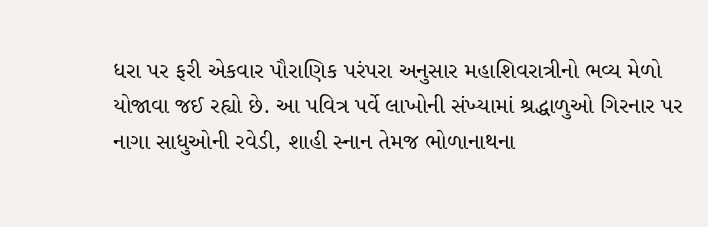ધરા પર ફરી એકવાર પૌરાણિક પરંપરા અનુસાર મહાશિવરાત્રીનો ભવ્ય મેળો યોજાવા જઈ રહ્યો છે. આ પવિત્ર પર્વે લાખોની સંખ્યામાં શ્રદ્ધાળુઓ ગિરનાર પર નાગા સાધુઓની રવેડી, શાહી સ્નાન તેમજ ભોળાનાથના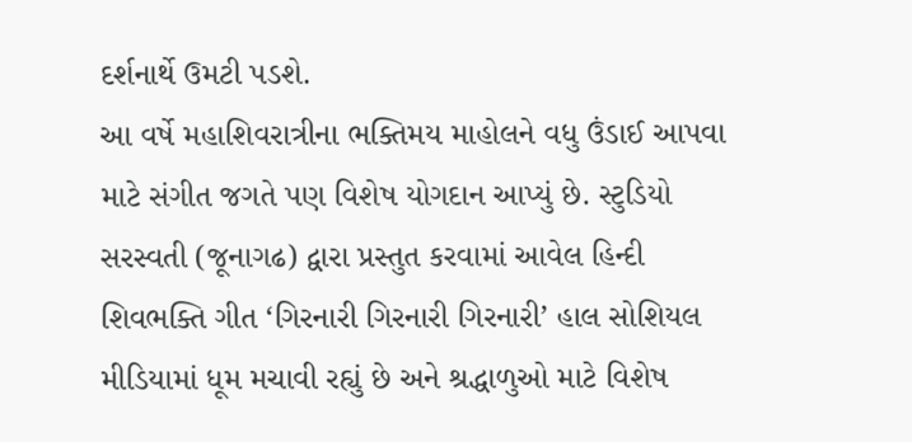દર્શનાર્થે ઉમટી પડશે.
આ વર્ષે મહાશિવરાત્રીના ભક્તિમય માહોલને વધુ ઉંડાઈ આપવા માટે સંગીત જગતે પણ વિશેષ યોગદાન આપ્યું છે. સ્ટુડિયો સરસ્વતી (જૂનાગઢ) દ્વારા પ્રસ્તુત કરવામાં આવેલ હિન્દી શિવભક્તિ ગીત ‘ગિરનારી ગિરનારી ગિરનારી’ હાલ સોશિયલ મીડિયામાં ધૂમ મચાવી રહ્યું છે અને શ્રદ્ધાળુઓ માટે વિશેષ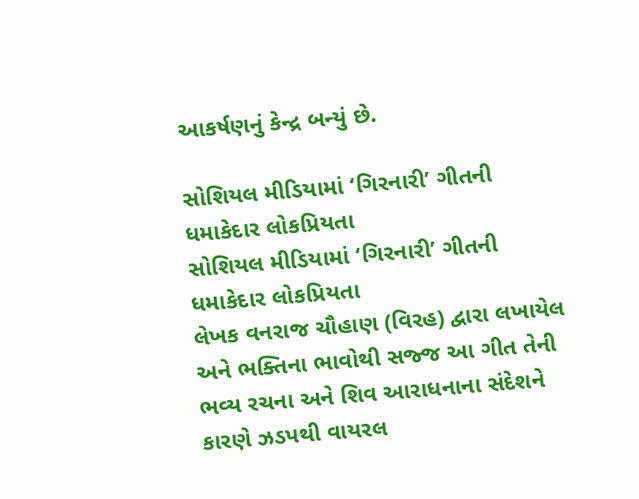આકર્ષણનું કેન્દ્ર બન્યું છે.

સોશિયલ મીડિયામાં ‘ગિરનારી’ ગીતની ધમાકેદાર લોકપ્રિયતા
સોશિયલ મીડિયામાં ‘ગિરનારી’ ગીતની ધમાકેદાર લોકપ્રિયતા
લેખક વનરાજ ચૌહાણ (વિરહ) દ્વારા લખાયેલ અને ભક્તિના ભાવોથી સજ્જ આ ગીત તેની ભવ્ય રચના અને શિવ આરાધનાના સંદેશને કારણે ઝડપથી વાયરલ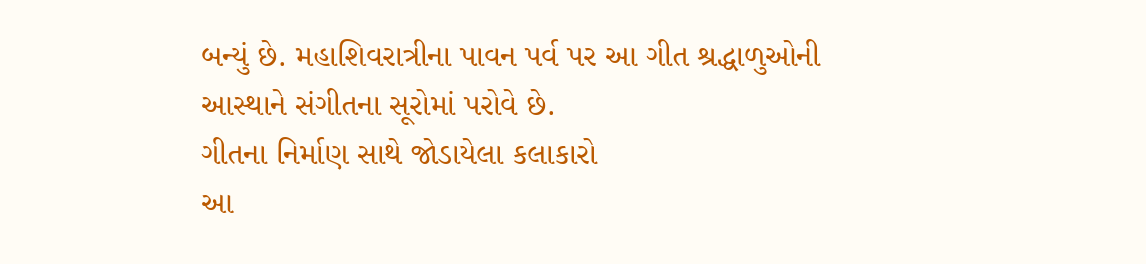બન્યું છે. મહાશિવરાત્રીના પાવન પર્વ પર આ ગીત શ્રદ્ધાળુઓની આસ્થાને સંગીતના સૂરોમાં પરોવે છે.
ગીતના નિર્માણ સાથે જોડાયેલા કલાકારો
આ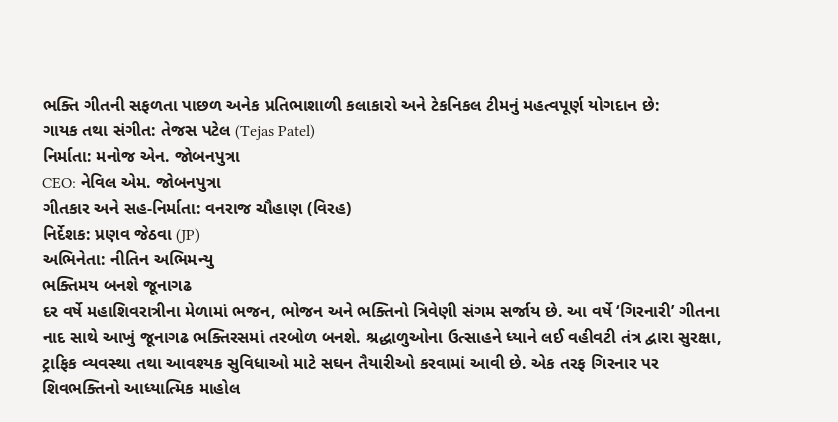ભક્તિ ગીતની સફળતા પાછળ અનેક પ્રતિભાશાળી કલાકારો અને ટેકનિકલ ટીમનું મહત્વપૂર્ણ યોગદાન છે:
ગાયક તથા સંગીત: તેજસ પટેલ (Tejas Patel)
નિર્માતા: મનોજ એન. જોબનપુત્રા
CEO: નેવિલ એમ. જોબનપુત્રા
ગીતકાર અને સહ-નિર્માતા: વનરાજ ચૌહાણ (વિરહ)
નિર્દેશક: પ્રણવ જેઠવા (JP)
અભિનેતા: નીતિન અભિમન્યુ
ભક્તિમય બનશે જૂનાગઢ
દર વર્ષે મહાશિવરાત્રીના મેળામાં ભજન, ભોજન અને ભક્તિનો ત્રિવેણી સંગમ સર્જાય છે. આ વર્ષે ‘ગિરનારી’ ગીતના નાદ સાથે આખું જૂનાગઢ ભક્તિરસમાં તરબોળ બનશે. શ્રદ્ધાળુઓના ઉત્સાહને ધ્યાને લઈ વહીવટી તંત્ર દ્વારા સુરક્ષા, ટ્રાફિક વ્યવસ્થા તથા આવશ્યક સુવિધાઓ માટે સઘન તૈયારીઓ કરવામાં આવી છે. એક તરફ ગિરનાર પર શિવભક્તિનો આધ્યાત્મિક માહોલ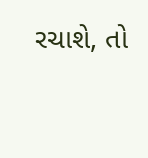રચાશે, તો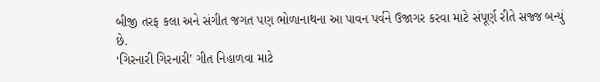બીજી તરફ કલા અને સંગીત જગત પણ ભોળાનાથના આ પાવન પર્વને ઉજાગર કરવા માટે સંપૂર્ણ રીતે સજ્જ બન્યું છે.
‘ગિરનારી ગિરનારી’ ગીત નિહાળવા માટે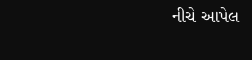નીચે આપેલ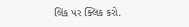લિંક પર ક્લિક કરો.